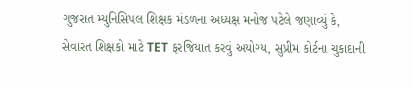ગુજરાત મ્યુનિસિપલ શિક્ષક મંડળના અધ્યક્ષ મનોજ પટેલે જણાવ્યું કે, સેવારત શિક્ષકો માટે TET ફરજિયાત કરવું અયોગ્ય, સુપ્રીમ કોર્ટના ચુકાદાની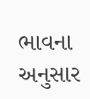ભાવના અનુસાર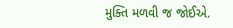મુક્તિ મળવી જ જોઈએ.